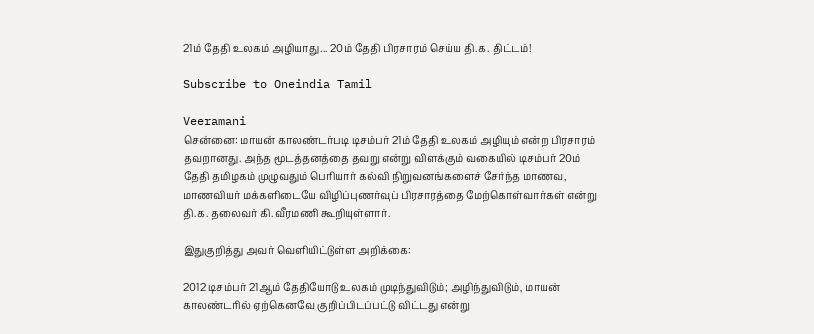21ம் தேதி உலகம் அழியாது... 20ம் தேதி பிரசாரம் செய்ய தி.க. திட்டம்!

Subscribe to Oneindia Tamil

Veeramani
சென்னை: மாயன் காலண்டர்படி டிசம்பர் 21ம் தேதி உலகம் அழியும் என்ற பிரசாரம் தவறானது. அந்த மூடத்தனத்தை தவறு என்று விளக்கும் வகையில் டிசம்பர் 20ம் தேதி தமிழகம் முழுவதும் பெரியார் கல்வி நிறுவனங்களைச் சேர்ந்த மாணவ, மாணவியர் மக்களிடையே விழிப்புணர்வுப் பிரசாரத்தை மேற்கொள்வார்கள் என்று தி.க. தலைவர் கி.வீரமணி கூறியுள்ளார்.

இதுகுறித்து அவர் வெளியிட்டுள்ள அறிக்கை:

2012 டிசம்பர் 21ஆம் தேதியோடு உலகம் முடிந்துவிடும்; அழிந்துவிடும், மாயன் காலண்டரில் ஏற்கெனவே குறிப்பிடப்பட்டு விட்டது என்று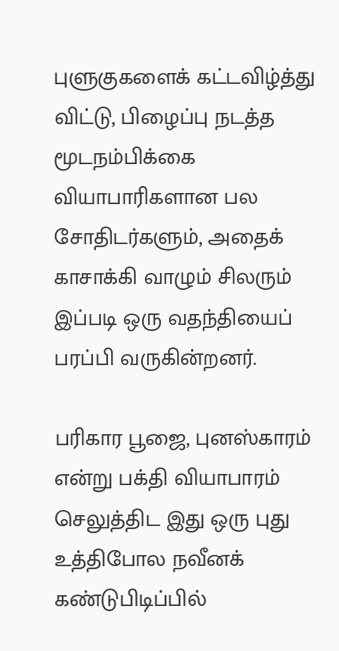புளுகுகளைக் கட்டவிழ்த்து விட்டு, பிழைப்பு நடத்த மூடநம்பிக்கை வியாபாரிகளான பல சோதிடர்களும், அதைக் காசாக்கி வாழும் சிலரும் இப்படி ஒரு வதந்தியைப் பரப்பி வருகின்றனர்.

பரிகார பூஜை, புனஸ்காரம் என்று பக்தி வியாபாரம் செலுத்திட இது ஒரு புது உத்திபோல நவீனக் கண்டுபிடிப்பில்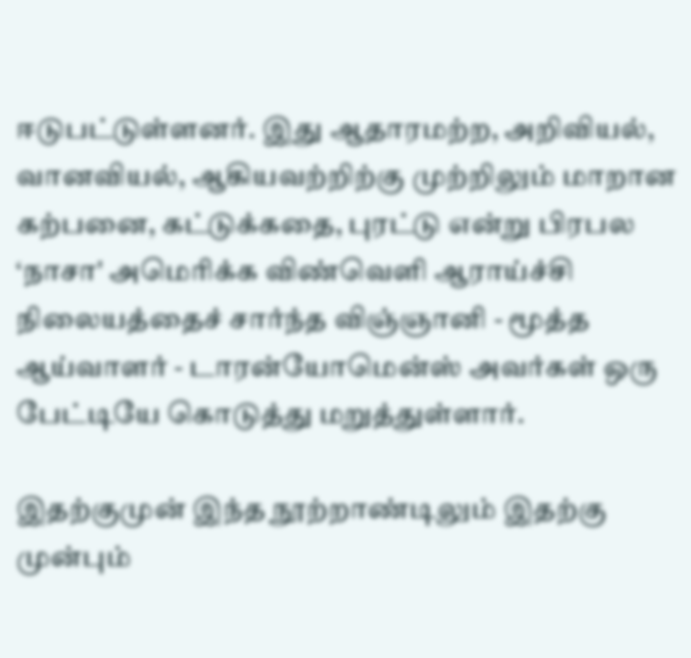ஈடுபட்டுள்ளனர். இது ஆதாரமற்ற, அறிவியல், வானவியல், ஆகியவற்றிற்கு முற்றிலும் மாறான கற்பனை, கட்டுக்கதை, புரட்டு என்று பிரபல ‘நாசா' அமெரிக்க விண்வெளி ஆராய்ச்சி நிலையத்தைச் சார்ந்த விஞ்ஞானி - மூத்த ஆய்வாளர் - டாரன்யோமென்ஸ் அவர்கள் ஒரு பேட்டியே கொடுத்து மறுத்துள்ளார்.

இதற்குமுன் இந்த நூற்றாண்டிலும் இதற்கு முன்பும்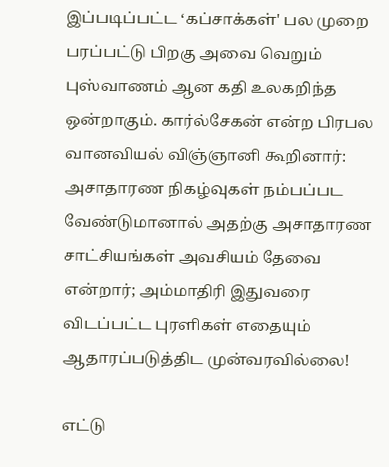இப்படிப்பட்ட ‘கப்சாக்கள்' பல முறை பரப்பட்டு பிறகு அவை வெறும் புஸ்வாணம் ஆன கதி உலகறிந்த ஒன்றாகும். கார்ல்சேகன் என்ற பிரபல வானவியல் விஞ்ஞானி கூறினார்: அசாதாரண நிகழ்வுகள் நம்பப்பட வேண்டுமானால் அதற்கு அசாதாரண சாட்சியங்கள் அவசியம் தேவை என்றார்; அம்மாதிரி இதுவரை விடப்பட்ட புரளிகள் எதையும் ஆதாரப்படுத்திட முன்வரவில்லை!

எட்டு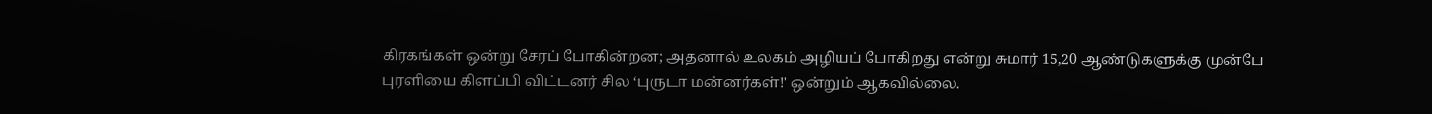கிரகங்கள் ஒன்று சேரப் போகின்றன; அதனால் உலகம் அழியப் போகிறது என்று சுமார் 15,20 ஆண்டுகளுக்கு முன்பே புரளியை கிளப்பி விட்டனர் சில ‘புருடா மன்னர்கள்!' ஒன்றும் ஆகவில்லை.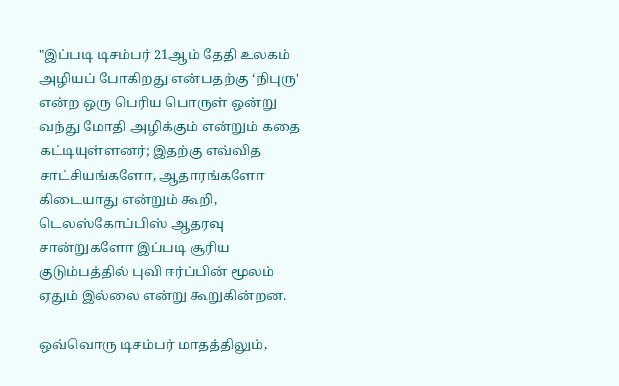"இப்படி டிசம்பர் 21ஆம் தேதி உலகம் அழியப் போகிறது என்பதற்கு ‘நிபுரு' என்ற ஒரு பெரிய பொருள் ஒன்று வந்து மோதி அழிக்கும் என்றும் கதை கட்டியுள்ளனர்; இதற்கு எவ்வித சாட்சியங்களோ, ஆதாரங்களோ கிடையாது என்றும் கூறி, டெலஸ்கோப்பிஸ் ஆதரவு சான்றுகளோ இப்படி சூரிய குடும்பத்தில் புவி ஈர்ப்பின் மூலம் ஏதும் இல்லை என்று கூறுகின்றன.

ஒவ்வொரு டிசம்பர் மாதத்திலும்,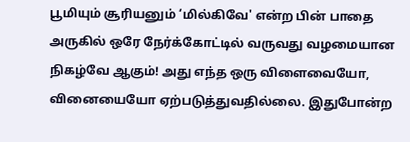பூமியும் சூரியனும் ‘மில்கிவே' என்ற பின் பாதை அருகில் ஒரே நேர்க்கோட்டில் வருவது வழமையான நிகழ்வே ஆகும்! அது எந்த ஒரு விளைவையோ, வினையையோ ஏற்படுத்துவதில்லை. இதுபோன்ற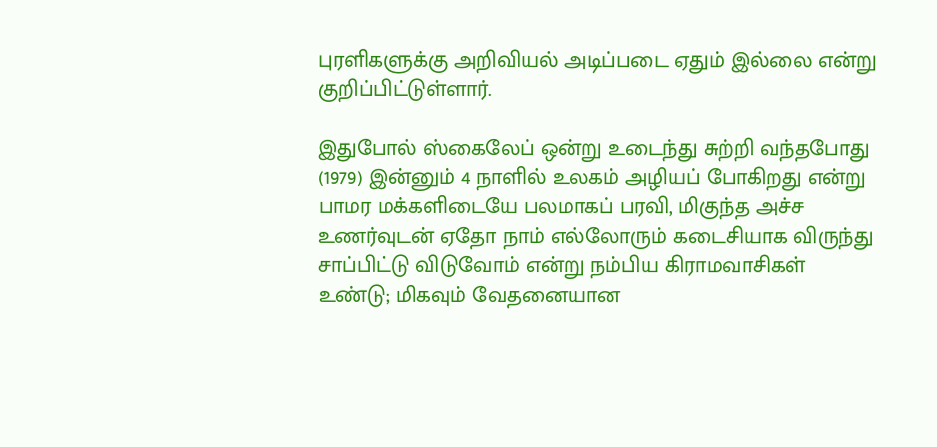புரளிகளுக்கு அறிவியல் அடிப்படை ஏதும் இல்லை என்று குறிப்பிட்டுள்ளார்.

இதுபோல் ஸ்கைலேப் ஒன்று உடைந்து சுற்றி வந்தபோது (1979) இன்னும் 4 நாளில் உலகம் அழியப் போகிறது என்று பாமர மக்களிடையே பலமாகப் பரவி, மிகுந்த அச்ச உணர்வுடன் ஏதோ நாம் எல்லோரும் கடைசியாக விருந்து சாப்பிட்டு விடுவோம் என்று நம்பிய கிராமவாசிகள் உண்டு; மிகவும் வேதனையான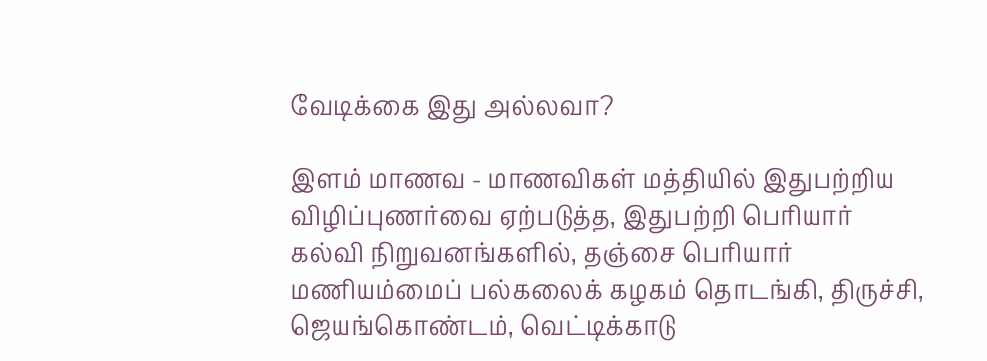வேடிக்கை இது அல்லவா?

இளம் மாணவ - மாணவிகள் மத்தியில் இதுபற்றிய விழிப்புணர்வை ஏற்படுத்த, இதுபற்றி பெரியார் கல்வி நிறுவனங்களில், தஞ்சை பெரியார் மணியம்மைப் பல்கலைக் கழகம் தொடங்கி, திருச்சி, ஜெயங்கொண்டம், வெட்டிக்காடு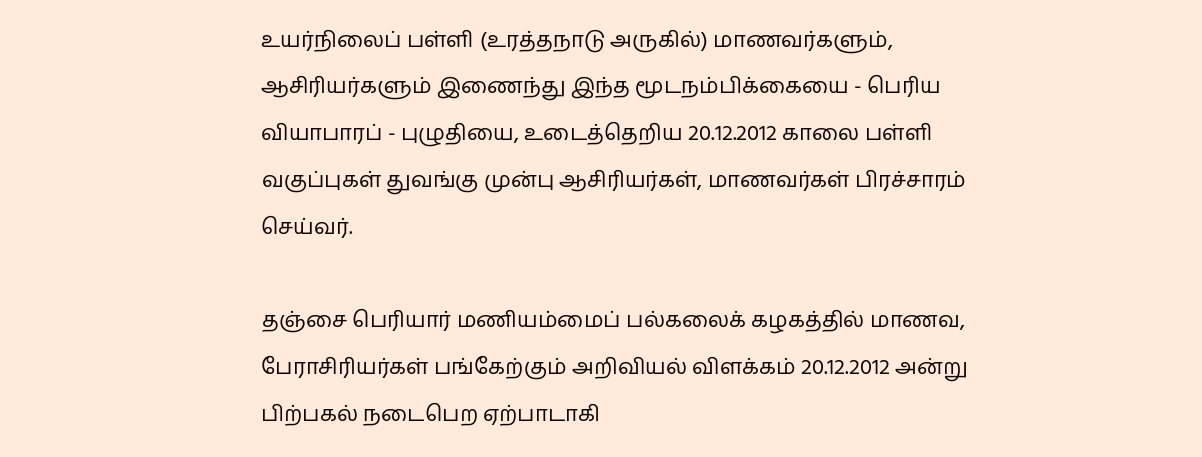உயர்நிலைப் பள்ளி (உரத்தநாடு அருகில்) மாணவர்களும், ஆசிரியர்களும் இணைந்து இந்த மூடநம்பிக்கையை - பெரிய வியாபாரப் - புழுதியை, உடைத்தெறிய 20.12.2012 காலை பள்ளி வகுப்புகள் துவங்கு முன்பு ஆசிரியர்கள், மாணவர்கள் பிரச்சாரம் செய்வர்.

தஞ்சை பெரியார் மணியம்மைப் பல்கலைக் கழகத்தில் மாணவ, பேராசிரியர்கள் பங்கேற்கும் அறிவியல் விளக்கம் 20.12.2012 அன்று பிற்பகல் நடைபெற ஏற்பாடாகி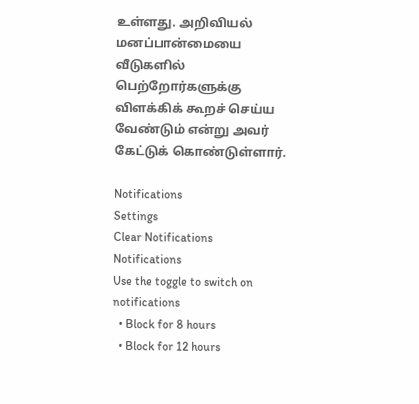உள்ளது. அறிவியல் மனப்பான்மையை வீடுகளில் பெற்றோர்களுக்கு விளக்கிக் கூறச் செய்ய வேண்டும் என்று அவர் கேட்டுக் கொண்டுள்ளார்.

Notifications
Settings
Clear Notifications
Notifications
Use the toggle to switch on notifications
  • Block for 8 hours
  • Block for 12 hours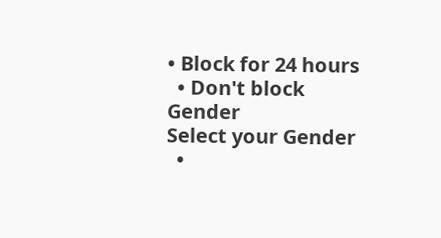• Block for 24 hours
  • Don't block
Gender
Select your Gender
  •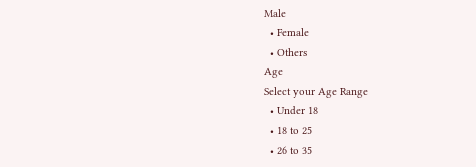Male
  • Female
  • Others
Age
Select your Age Range
  • Under 18
  • 18 to 25
  • 26 to 35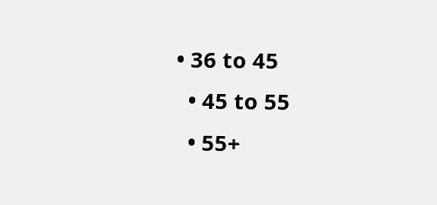• 36 to 45
  • 45 to 55
  • 55+